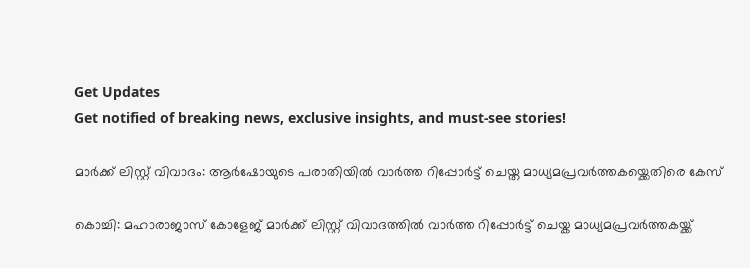Get Updates
Get notified of breaking news, exclusive insights, and must-see stories!

മാർക്ക് ലിസ്റ്റ് വിവാദം: ആർഷോയുടെ പരാതിയിൽ വാർത്ത റിപ്പോർട്ട് ചെയ്ത മാധ്യമപ്രവർത്തകയ്ക്കെതിരെ കേസ്

കൊച്ചി: മഹാരാജാസ് കോളേജ് മാർക്ക് ലിസ്റ്റ് വിവാദത്തിൽ വാർത്ത റിപ്പോർട്ട് ചെയ്ക മാധ്യമപ്രവർത്തകയ്ക്ക്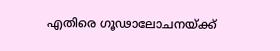എതിരെ ഗൂഢാലോചനയ്ക്ക്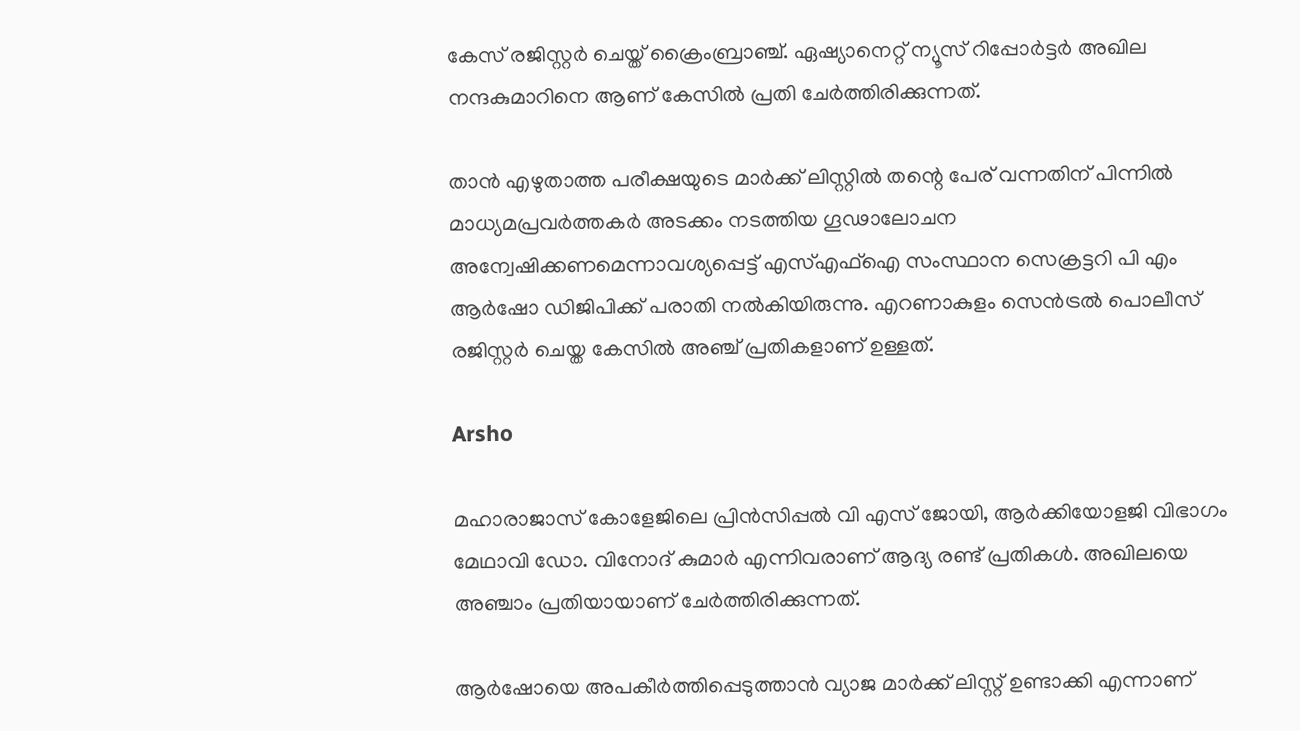കേസ് രജിസ്റ്റർ ചെയ്ത് ക്രൈംബ്രാഞ്ച്. ഏഷ്യാനെറ്റ് ന്യൂസ് റിപ്പോർട്ടർ അഖില നന്ദകുമാറിനെ ആണ് കേസിൽ പ്രതി ചേർത്തിരിക്കുന്നത്.

താൻ എഴുതാത്ത പരീക്ഷയുടെ മാർക്ക് ലിസ്റ്റിൽ തന്റെ പേര് വന്നതിന് പിന്നിൽ മാധ്യമപ്രവർത്തകർ അടക്കം നടത്തിയ ഗൂഢാലോചന അന്വേഷിക്കണമെന്നാവശ്യപ്പെട്ട് എസ്എഫ്‌ഐ സംസ്ഥാന സെക്രട്ടറി പി എം ആർഷോ ഡിജിപിക്ക് പരാതി നൽകിയിരുന്നു. എറണാകുളം സെൻട്രൽ പൊലീസ് രജിസ്റ്റർ ചെയ്ത കേസിൽ അഞ്ച് പ്രതികളാണ് ഉള്ളത്.

Arsho

മഹാരാജാസ് കോളേജിലെ പ്രിൻസിപ്പൽ വി എസ് ജോയി, ആർക്കിയോളജി വിഭാഗം മേഥാവി ഡോ. വിനോദ് കുമാർ എന്നിവരാണ് ആദ്യ രണ്ട് പ്രതികൾ. അഖിലയെ അഞ്ചാം പ്രതിയായാണ് ചേർത്തിരിക്കുന്നത്.

ആർഷോയെ അപകീർത്തിപ്പെടുത്താൻ വ്യാജ മാർക്ക് ലിസ്റ്റ് ഉണ്ടാക്കി എന്നാണ്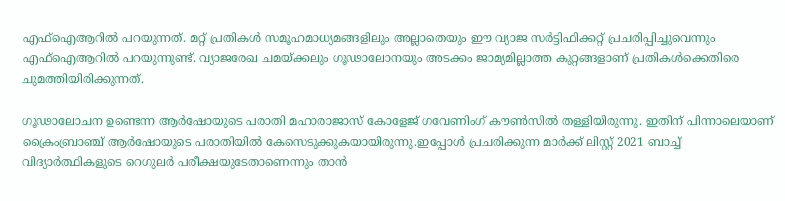എഫ്ഐആറിൽ പറയുന്നത്. മറ്റ് പ്രതികൾ സമൂഹമാധ്യമങ്ങളിലും അല്ലാതെയും ഈ വ്യാജ സർട്ടിഫിക്കറ്റ് പ്രചരിപ്പിച്ചുവെന്നും എഫ്ഐആറിൽ പറയുന്നുണ്ട്. വ്യാജരേഖ ചമയ്ക്കലും ഗൂഢാലോനയും അടക്കം ജാമ്യമില്ലാത്ത കുറ്റങ്ങളാണ് പ്രതികൾക്കെതിരെ ചുമത്തിയിരിക്കുന്നത്.

ഗൂഢാലോചന ഉണ്ടെന്ന ആർഷോയുടെ പരാതി മഹാരാജാസ് കോളേജ് ഗവേണിംഗ് കൗൺസിൽ തള്ളിയിരുന്നു. ഇതിന് പിന്നാലെയാണ് ക്രൈംബ്രാഞ്ച് ആർഷോയുടെ പരാതിയിൽ കേസെടുക്കുകയായിരുന്നു.ഇപ്പോൾ പ്രചരിക്കുന്ന മാർക്ക്‌ ലിസ്റ്റ് 2021 ബാച്ച് വിദ്യാർത്ഥികളുടെ റെഗുലർ പരീക്ഷയുടേതാണെന്നും താൻ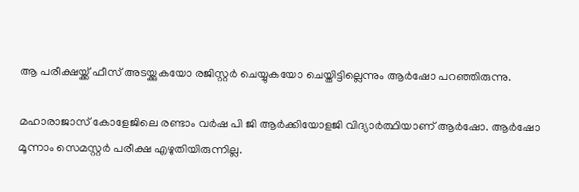ആ പരീക്ഷയ്ക്ക് ഫീസ് അടയ്ക്കുകയോ രജിസ്റ്റർ ചെയ്യുകയോ ചെയ്തിട്ടില്ലെന്നും ആർഷോ പറഞ്ഞിരുന്നു.

മഹാരാജാസ് കോളേജിലെ രണ്ടാം വർഷ പി ജി ആർക്കിയോളജി വിദ്യാർത്ഥിയാണ് ആർഷോ. ആർഷോ മൂന്നാം സെമസ്റ്റർ പരീക്ഷ എഴുതിയിരുന്നില്ല.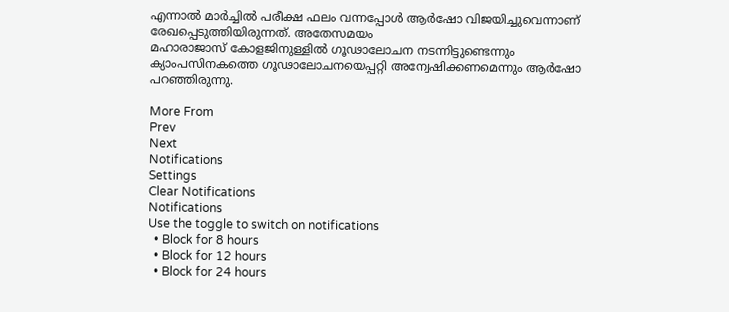എന്നാൽ മാർച്ചിൽ പരീക്ഷ ഫലം വന്നപ്പോൾ ആർഷോ വിജയിച്ചുവെന്നാണ് രേഖപ്പെടുത്തിയിരുന്നത്. അതേസമയം
മഹാരാജാസ് കോളജിനുള്ളില്‍ ഗൂഢാലോചന നടന്നിട്ടുണ്ടെന്നും ക്യാംപസിനകത്തെ ഗൂഢാലോചനയെപ്പറ്റി അന്വേഷിക്കണമെന്നും ആർഷോ പറഞ്ഞിരുന്നു.

More From
Prev
Next
Notifications
Settings
Clear Notifications
Notifications
Use the toggle to switch on notifications
  • Block for 8 hours
  • Block for 12 hours
  • Block for 24 hours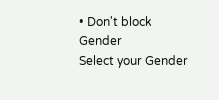• Don't block
Gender
Select your Gender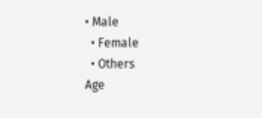• Male
  • Female
  • Others
Age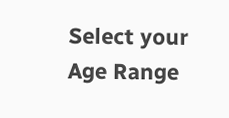Select your Age Range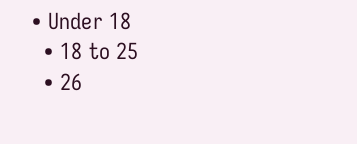• Under 18
  • 18 to 25
  • 26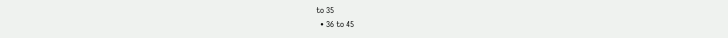to 35
  • 36 to 45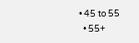• 45 to 55
  • 55+